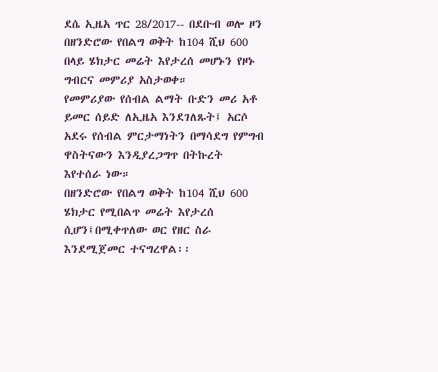ደሴ ኢዜአ ጥር 28/2017-- በደቡብ ወሎ ዞን በዘንድሮው የበልግ ወቅት ከ104 ሺህ 600 በላይ ሄክታር መሬት እየታረሰ መሆኑን የዞኑ ግብርና መምሪያ አስታወቀ።
የመምሪያው የሰብል ልማት ቡድን መሪ አቶ ይመር ሰይድ ለኢዜአ እንደገለጹት፤ አርሶ አደሩ የሰብል ምርታማነትን በማሳደግ የምግብ ዋስትናውን እንዲያረጋግጥ በትኩረት እየተሰራ ነው።
በዘንድሮው የበልግ ወቅት ከ104 ሺህ 600 ሄክታር የሚበልጥ መሬት እየታረሰ ሲሆን፤በሚቀጥለው ወር የዘር ስራ እንደሚጀመር ተናግረዋል፡፡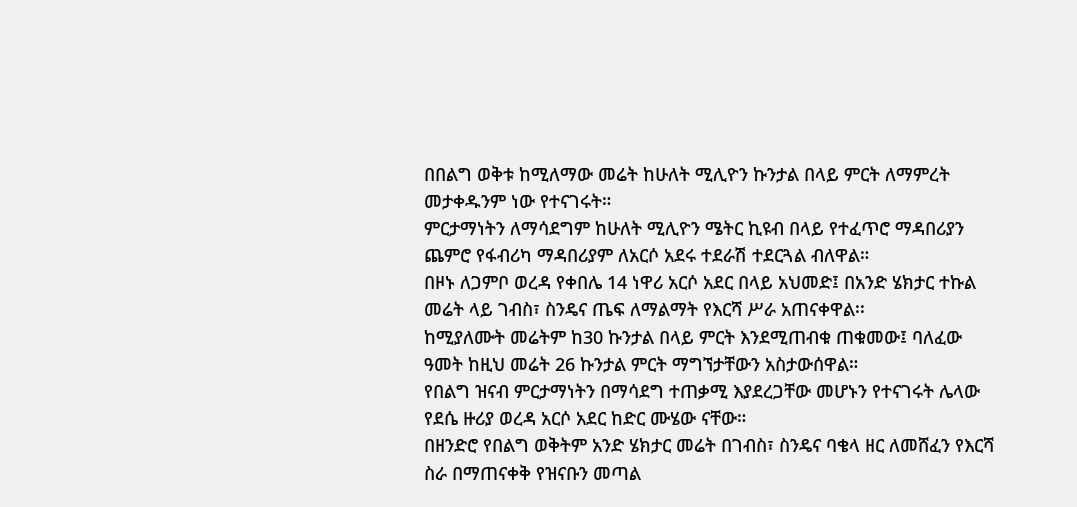በበልግ ወቅቱ ከሚለማው መሬት ከሁለት ሚሊዮን ኩንታል በላይ ምርት ለማምረት መታቀዱንም ነው የተናገሩት።
ምርታማነትን ለማሳደግም ከሁለት ሚሊዮን ሜትር ኪዩብ በላይ የተፈጥሮ ማዳበሪያን ጨምሮ የፋብሪካ ማዳበሪያም ለአርሶ አደሩ ተደራሽ ተደርጓል ብለዋል።
በዞኑ ለጋምቦ ወረዳ የቀበሌ 14 ነዋሪ አርሶ አደር በላይ አህመድ፤ በአንድ ሄክታር ተኩል መሬት ላይ ገብስ፣ ስንዴና ጤፍ ለማልማት የእርሻ ሥራ አጠናቀዋል፡፡
ከሚያለሙት መሬትም ከ30 ኩንታል በላይ ምርት እንደሚጠብቁ ጠቁመው፤ ባለፈው ዓመት ከዚህ መሬት 26 ኩንታል ምርት ማግኘታቸውን አስታውሰዋል።
የበልግ ዝናብ ምርታማነትን በማሳደግ ተጠቃሚ እያደረጋቸው መሆኑን የተናገሩት ሌላው የደሴ ዙሪያ ወረዳ አርሶ አደር ከድር ሙሄው ናቸው።
በዘንድሮ የበልግ ወቅትም አንድ ሄክታር መሬት በገብስ፣ ስንዴና ባቄላ ዘር ለመሸፈን የእርሻ ስራ በማጠናቀቅ የዝናቡን መጣል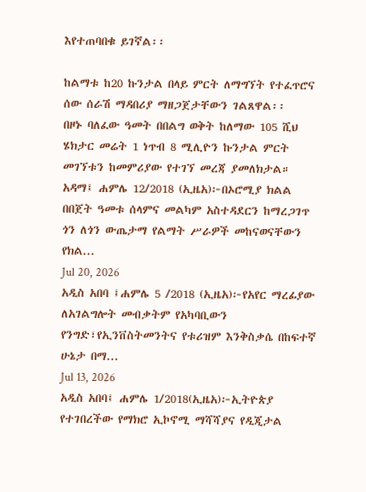እየተጠባበቁ ይገኛል፡፡

ከልማቱ ከ20 ኩንታል በላይ ምርት ለማግኘት የተፈጥሮና ሰው ሰራሽ ማዳበሪያ ማዘጋጀታቸውን ገልጸዋል፡፡
በዞኑ ባለፈው ዓመት በበልግ ወቅት ከለማው 105 ሺህ ሄክታር መሬት 1 ነጥብ 8 ሚሊዮን ኩንታል ምርት መገኘቱን ከመምሪያው የተገኘ መረጃ ያመለክታል።
አዳማ፤ ሐምሌ 12/2018 (ኢዜአ)፦በኦሮሚያ ክልል በበጀት ዓመቱ ሰላምና መልካም አስተዳደርን ከማረጋገጥ ጎን ለጎን ውጤታማ የልማት ሥራዎች መከናወናቸውን የክል...
Jul 20, 2026
አዲስ አበባ ፤ሐምሌ 5 /2018 (ኢዜአ)፦የአየር ማረፊያው ለአገልግሎት መብቃትም የአካባቢውን የንግድ፣የኢንቨስትመንትና የቱሪዝም እንቅስቃሴ በከፍተኛ ሁኔታ በማ...
Jul 13, 2026
አዲስ አበባ፤ ሐምሌ 1/2018(ኢዜአ)፦ኢትዮጵያ የተገበረችው የማክሮ ኢኮኖሚ ማሻሻያና የዲጂታል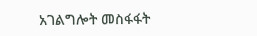አገልግሎት መስፋፋት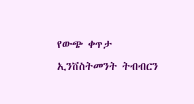የውጭ ቀጥታ ኢንቨስትመንት ትብብርን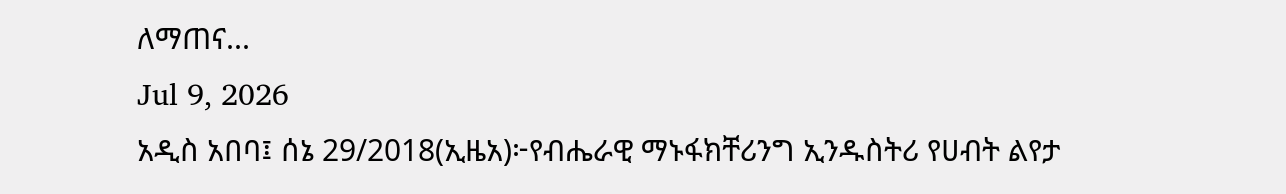ለማጠና...
Jul 9, 2026
አዲስ አበባ፤ ሰኔ 29/2018(ኢዜአ)፦የብሔራዊ ማኑፋክቸሪንግ ኢንዱስትሪ የሀብት ልየታ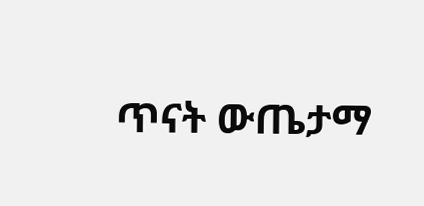ጥናት ውጤታማ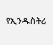የኢንዱስትሪ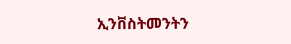ኢንቨስትመንትን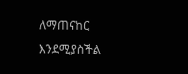ለማጠናከር እንደሚያስችል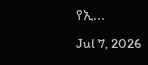የኢ...
Jul 7, 2026